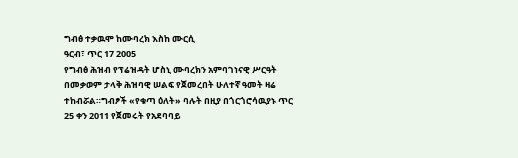ግብፅ ተቃዉሞ ከሙባረክ እስከ ሙርሲ
ዓርብ፣ ጥር 17 2005
የግብፅ ሕዝብ የፕሬዝዳት ሆስኒ ሙባረክን አምባገነናዊ ሥርዓት በመቃወም ታላቅ ሕዝባዊ ሠልፍ የጀመረበት ሁለተኛ ዓመት ዛሬ ተከብሯል።ግብፆች «የቁጣ ዕለት» ባሉት በዚያ በጎርጎሮሳዉያኑ ጥር 25 ቀን 2011 የጀመሩት የአደባባይ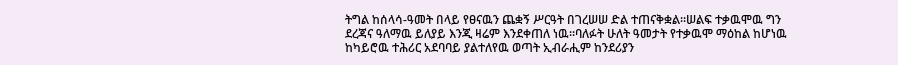ትግል ከሰላሳ-ዓመት በላይ የፀናዉን ጨቋኝ ሥርዓት በገረሠሠ ድል ተጠናቅቋል።ሠልፍ ተቃዉሞዉ ግን ደረጃና ዓለማዉ ይለያይ እንጂ ዛሬም እንደቀጠለ ነዉ።ባለፉት ሁለት ዓመታት የተቃዉሞ ማዕከል ከሆነዉ ከካይሮዉ ተሕሪር አደባባይ ያልተለየዉ ወጣት ኢብራሒም ከንደሪያን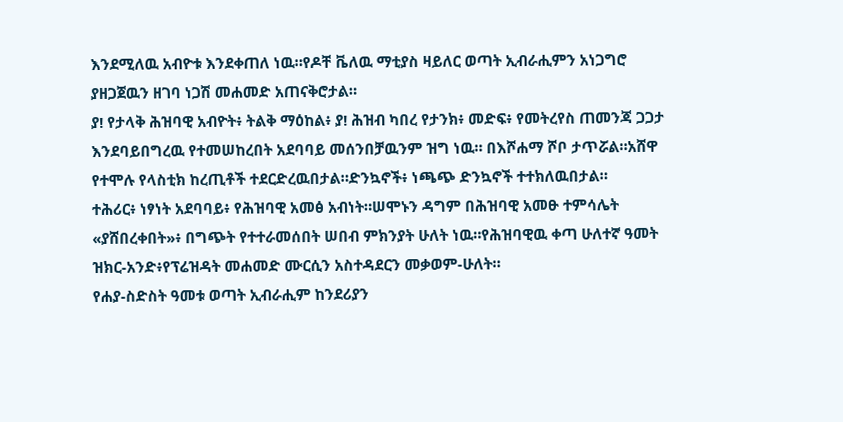እንደሚለዉ አብዮቱ እንደቀጠለ ነዉ።የዶቸ ቬለዉ ማቲያስ ዛይለር ወጣት ኢብራሒምን አነጋግሮ ያዘጋጀዉን ዘገባ ነጋሽ መሐመድ አጠናቅሮታል።
ያ! የታላቅ ሕዝባዊ አብዮት፥ ትልቅ ማዕከል፥ ያ! ሕዝብ ካበረ የታንክ፥ መድፍ፥ የመትረየስ ጠመንጃ ጋጋታ እንደባይበግረዉ የተመሠከረበት አደባባይ መሰንበቻዉንም ዝግ ነዉ። በእሾሐማ ሾቦ ታጥሯል።አሸዋ የተሞሉ የላስቲክ ከረጢቶች ተደርድረዉበታል።ድንኳኖች፥ ነጫጭ ድንኳኖች ተተክለዉበታል።
ተሕሪር፥ ነፃነት አደባባይ፥ የሕዝባዊ አመፅ አብነት።ሠሞኑን ዳግም በሕዝባዊ አመፁ ተምሳሌት «ያሸበረቀበት»፥ በግጭት የተተራመሰበት ሠበብ ምክንያት ሁለት ነዉ።የሕዝባዊዉ ቀጣ ሁለተኛ ዓመት ዝክር-አንድ፥የፕሬዝዳት መሐመድ ሙርሲን አስተዳደርን መቃወም-ሁለት።
የሐያ-ስድስት ዓመቱ ወጣት ኢብራሒም ከንደሪያን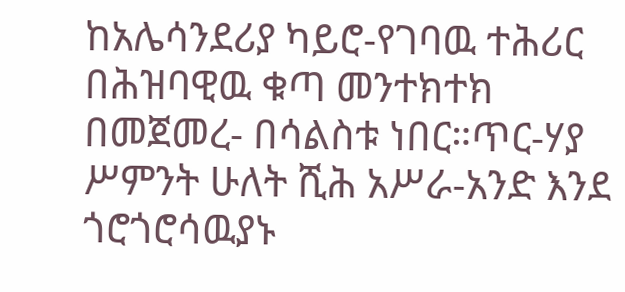ከአሌሳንደሪያ ካይሮ-የገባዉ ተሕሪር በሕዝባዊዉ ቁጣ መንተክተክ በመጀመረ- በሳልስቱ ነበር።ጥር-ሃያ ሥምንት ሁለት ሺሕ አሥራ-አንድ እንደ ጎሮጎሮሳዉያኑ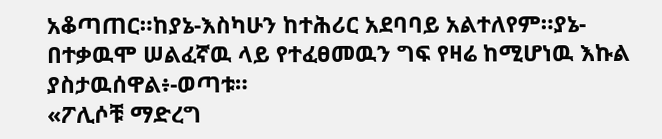አቆጣጠር።ከያኔ-እስካሁን ከተሕሪር አደባባይ አልተለየም።ያኔ-በተቃዉሞ ሠልፈኛዉ ላይ የተፈፀመዉን ግፍ የዛሬ ከሚሆነዉ እኩል ያስታዉሰዋል፥-ወጣቱ።
«ፖሊሶቹ ማድረግ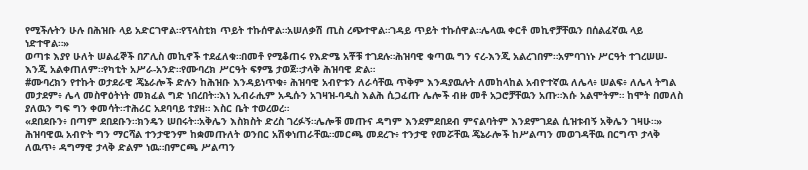የሚችሉትን ሁሉ በሕዝቡ ላይ አድርገዋል።የፕላስቲክ ጥይት ተኩሰዋል።አሠለቃሽ ጢስ ረጭተዋል።ገዳይ ጥይት ተኩሰዋል።ሌላዉ ቀርቶ መኪኖቻቸዉን በሰልፈኛዉ ላይ ነድተዋል።»
ወጣቱ እያየ ሁለት ሠልፈኞች በፖሊስ መኪኖች ተደፈለቁ።በመቶ የሚቆጠሩ የእድሜ አቾቹ ተገደሉ።ሕዝባዊ ቁጣዉ ግን ናረ-እንጂ አልረገበም።አምባገነኑ ሥርዓት ተገረሠሠ-እንጂ አልቀጠለም።የካቲት አሥራ-አንድ።የሙባረክ ሥርዓት ፍፃሜ ታወጀ።ታላቅ ሕዝባዊ ድል።
#ሙባረክን የተኩት ወታደራዊ ጄኔራሎች ድሉን ከሕዝቡ እንዳይነጥቁ፥ ሕዝባዊ አብዮቱን ለራሳቸዉ ጥቅም እንዳያዉሉት ለመከላከል አብዮተኛዉ ለሌላ፥ ሠልፍ፥ ለሌላ ትግል መታደም፥ ሌላ መስዋዕትነት መክፈል ግድ ነበረበት።እነ ኢብራሒም አዲሱን አገዛዝ-ባዲስ እልሕ ሲጋፈጡ ሌሎች ብዙ መቶ አጋሮቻቸዉን አጡ።እሱ አልሞትም። ከሞት በመለስ ያለዉን ግፍ ግን ቀመሳት።ተሕሪር አደባባይ ተያዘ። እስር ቤት ተወረወረ።
«ደበደቡን፥ በጣም ደበደቡን።ክንዴን ሠበሩት።አቅሌን እስክስት ድረስ ገረፉኝ።ሌሎቹ መጡና ዳግም እንደምደበደብ ምናልባትም እንደምገደል ሲዝቱብኝ አቅሌን ገዛሁ።»
ሕዝባዊዉ አብዮት ግን ማርሻል ተንታዊንም ከቋመጡለት ወንበር አሽቀነጠራቸዉ።መርጫ መደረጉ፥ ተንታዊ የመሯቸዉ ጄኔራሎች ከሥልጣን መወገዳቸዉ በርግጥ ታላቅ ለዉጥ፥ ዳግማዊ ታላቅ ድልም ነዉ።በምርጫ ሥልጣን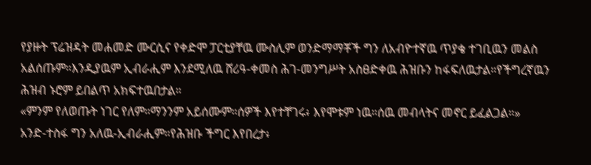የያዙት ፕሬዝዳት መሐመድ ሙርሲና የቀድሞ ፓርቲያቸዉ ሙስሊም ወንድማማቾች ግን ለአብዮተኛዉ ጥያቄ ተገቢዉን መልስ አልሰጡም።እንዲያዉም ኢብራሒም እንደሚለዉ ሸሪዓ-ቀመስ ሕገ-መንግሥት አስፀድቀዉ ሕዝቡን ከፋፍለዉታል።የችግረኛዉን ሕዝብ ኑሮም ይበልጥ አክፍተዉበታል።
«ምንም የለወጡት ነገር የለም።ማንንም አይሰሙም።ሰዎች እየተቸገሩ፥ እየሞቱም ነዉ።ሰዉ መብላትና መኖር ይፈልጋል።»
አንድ-ተስፋ ግን አለዉ-ኢብራሒም።የሕዝቡ ችግር እየበረታ፥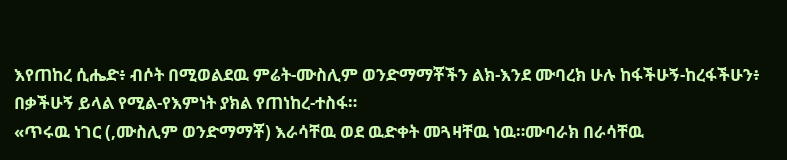እየጠከረ ሲሔድ፥ ብሶት በሚወልደዉ ምሬት-ሙስሊም ወንድማማቾችን ልክ-እንደ ሙባረክ ሁሉ ከፋችሁኝ-ከረፋችሁን፥ በቃችሁኝ ይላል የሚል-የእምነት ያክል የጠነከረ-ተስፋ።
«ጥሩዉ ነገር (,ሙስሊም ወንድማማቾ) እራሳቸዉ ወደ ዉድቀት መጓዛቸዉ ነዉ።ሙባራክ በራሳቸዉ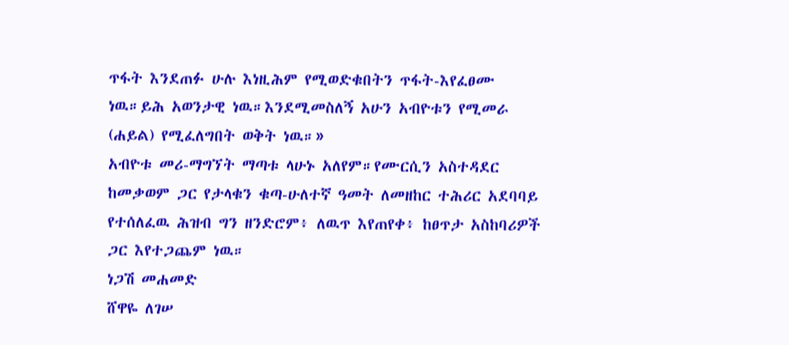ጥፋት እንደጠፉ ሁሉ እነዚሕም የሚወድቁበትን ጥፋት-እየፈፀሙ ነዉ።ይሕ አወንታዊ ነዉ።እንደሚመስለኝ አሁን አብዮቱን የሚመራ (ሐይል) የሚፈለግበት ወቅት ነዉ።»
አብዮቱ መሪ-ማግኘት ማጣቱ ላሁኑ አለየም።የሙርሲን አስተዳደር ከመቃወም ጋር የታላቁን ቁጣ-ሁለተኛ ዓመት ለመዘከር ተሕሪር አደባባይ የተሰለፈዉ ሕዝብ ግን ዘንድሮም፥ ለዉጥ እየጠየቀ፥ ከፀጥታ አስከባሪዎች ጋር እየተጋጨም ነዉ።
ነጋሽ መሐመድ
ሸዋዬ ለገሠ